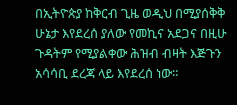በኢትዮጵያ ከቅርብ ጊዜ ወዲህ በሚያሰቅቅ ሁኔታ እየደረሰ ያለው የመኪና አደጋና በዚሁ ጉዳትም የሚያልቀው ሕዝብ ብዛት እጅጉን አሳሳቢ ደረጃ ላይ እየደረሰ ነው።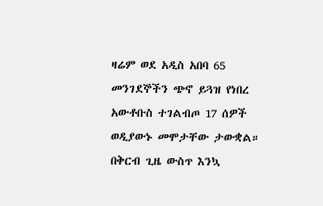ዛሬም ወደ አዲስ አበባ 65 መንገደኞችን ጭኖ ይጓዝ የነበረ አውቶቡስ ተገልብጦ 17 ሰዎች ወዲያውኑ መሞታቸው ታውቋል። በቅርብ ጊዜ ውስጥ እንኳ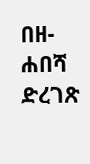በዘ-ሐበሻ ድረገጽ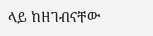ላይ ከዘገብናቸው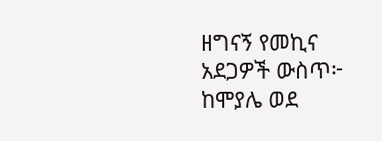ዘግናኝ የመኪና አደጋዎች ውስጥ፦ ከሞያሌ ወደ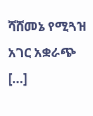ሻሸመኔ የሚጓዝ አገር አቋራጭ […]